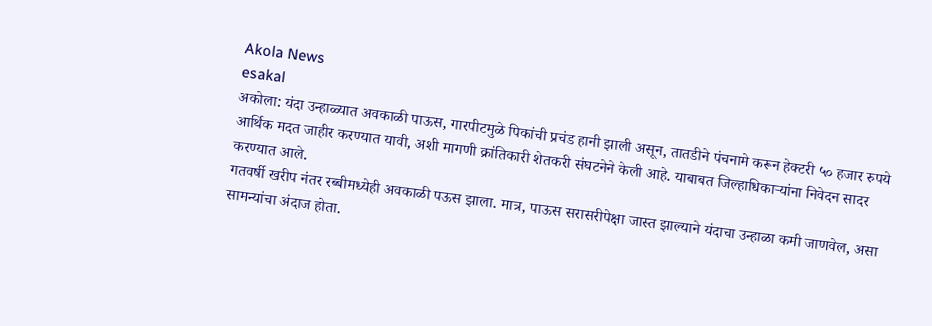Akola News
esakal
अकोला: यंदा उन्हाळ्यात अवकाळी पाऊस, गारपीटमुळे पिकांची प्रचंड हानी झाली असून, तातडीने पंचनामे करून हेक्टरी ५० हजार रुपये आर्थिक मदत जाहीर करण्यात यावी, अशी मागणी क्रांतिकारी शेतकरी संघटनेने केली आहे. याबाबत जिल्हाधिकाऱ्यांना निवेदन सादर करण्यात आले.
गतवर्षी खरीप नंतर रब्बीमध्येही अवकाळी पऊस झाला. मात्र, पाऊस सरासरीपेक्षा जास्त झाल्याने यंदाचा उन्हाळा कमी जाणवेल, असा सामन्यांचा अंदाज होता.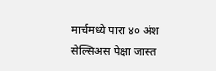मार्चमध्ये पारा ४० अंश सेल्सिअस पेक्षा जास्त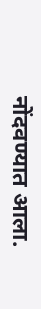नोंदवण्यात आला.